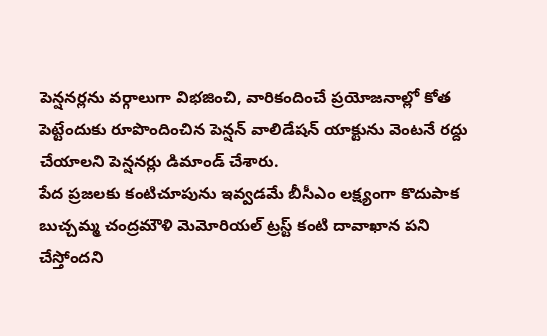పెన్షనర్లను వర్గాలుగా విభజించి, వారికందించే ప్రయోజనాల్లో కోత పెట్టేందుకు రూపొందించిన పెన్షన్ వాలిడేషన్ యాక్టును వెంటనే రద్దు చేయాలని పెన్షనర్లు డిమాండ్ చేశారు.
పేద ప్రజలకు కంటిచూపును ఇవ్వడమే బీసీఎం లక్ష్యంగా కొదుపాక బుచ్చమ్మ చంద్రమౌళి మెమోరియల్ ట్రస్ట్ కంటి దావాఖాన పని చేస్తోందని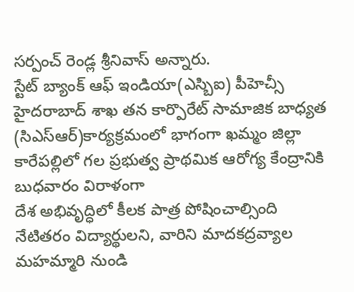సర్పంచ్ రెండ్ల శ్రీనివాస్ అన్నారు.
స్టేట్ బ్యాంక్ ఆఫ్ ఇండియా(ఎస్బిఐ) పీహెచ్సీ హైదరాబాద్ శాఖ తన కార్పొరేట్ సామాజిక బాధ్యత (సిఎస్ఆర్)కార్యక్రమంలో భాగంగా ఖమ్మం జిల్లా కారేపల్లిలో గల ప్రభుత్వ ప్రాథమిక ఆరోగ్య కేంద్రానికి బుధవారం విరాళంగా
దేశ అభివృద్ధిలో కీలక పాత్ర పోషించాల్సింది నేటితరం విద్యార్థులని, వారిని మాదకద్రవ్యాల మహమ్మారి నుండి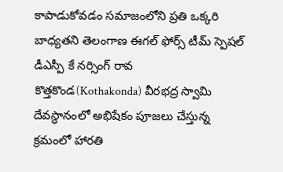కాపాడుకోవడం సమాజంలోని ప్రతి ఒక్కరి బాధ్యతని తెలంగాణ ఈగల్ ఫోర్స్ టీమ్ స్పెషల్ డీఎస్పీ కే నర్సింగ్ రావ
కొత్తకొండ(Kothakonda) వీరభద్ర స్వామి దేవస్థానంలో అభిషేకం పూజలు చేస్తున్న క్రమంలో హారతి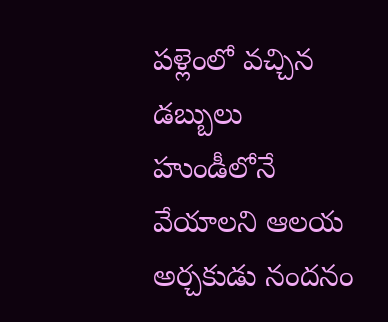పళ్లెంలో వచ్చిన డబ్బులు హుండీలోనే వేయాలని ఆలయ అర్చకుడు నందనం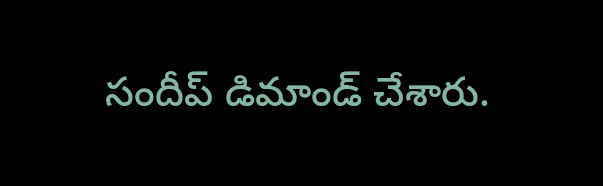సందీప్ డిమాండ్ చేశారు.